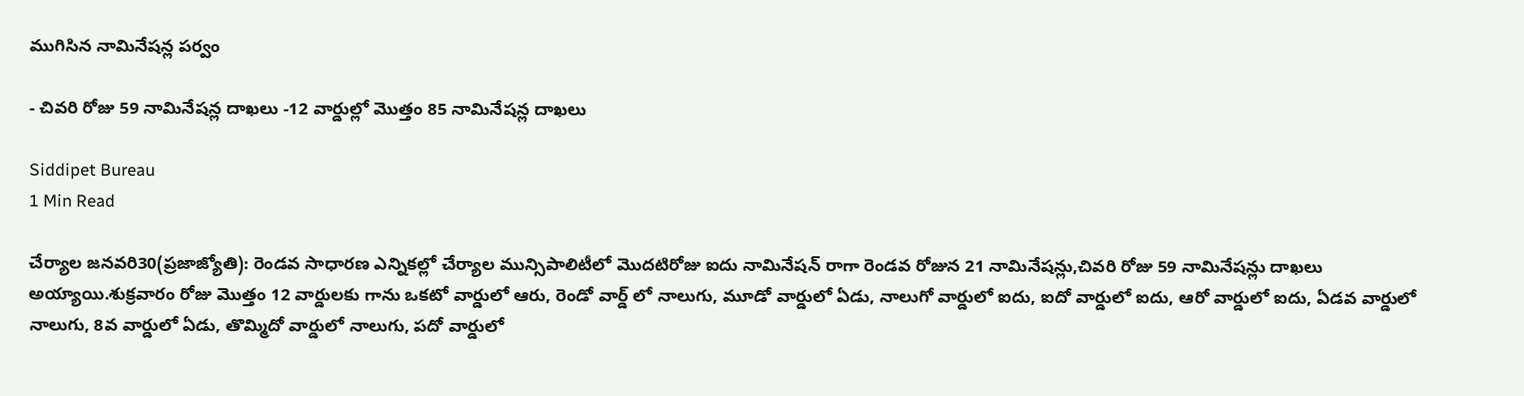ముగిసిన నామినేషన్ల పర్వం

- చివరి రోజు 59 నామినేషన్ల దాఖలు -12 వార్డుల్లో మొత్తం 85 నామినేషన్ల దాఖలు

Siddipet Bureau
1 Min Read

చేర్యాల జనవరి30(ప్రజాజ్యోతి): రెండవ సాధారణ ఎన్నికల్లో చేర్యాల మున్సిపాలిటీలో మొదటిరోజు ఐదు నామినేషన్ రాగా రెండవ రోజున 21 నామినేషన్లు,చివరి రోజు 59 నామినేషన్లు దాఖలు అయ్యాయి.శుక్రవారం రోజు మొత్తం 12 వార్డులకు గాను ఒకటో వార్డులో ఆరు, రెండో వార్డ్ లో నాలుగు, మూడో వార్డులో ఏడు, నాలుగో వార్డులో ఐదు, ఐదో వార్డులో ఐదు, ఆరో వార్డులో ఐదు, ఏడవ వార్డులో నాలుగు, 8వ వార్డులో ఏడు, తొమ్మిదో వార్డులో నాలుగు, పదో వార్డులో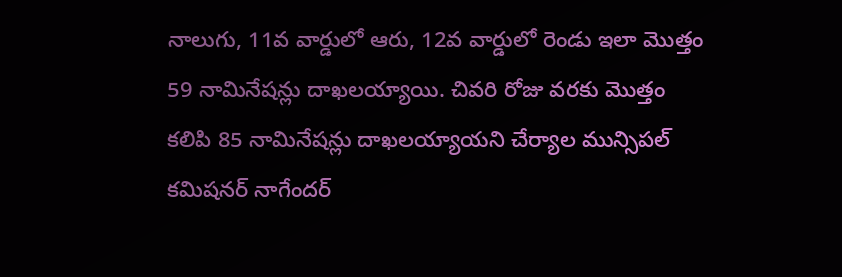నాలుగు, 11వ వార్డులో ఆరు, 12వ వార్డులో రెండు ఇలా మొత్తం 59 నామినేషన్లు దాఖలయ్యాయి. చివరి రోజు వరకు మొత్తం కలిపి 85 నామినేషన్లు దాఖలయ్యాయని చేర్యాల మున్సిపల్ కమిషనర్ నాగేందర్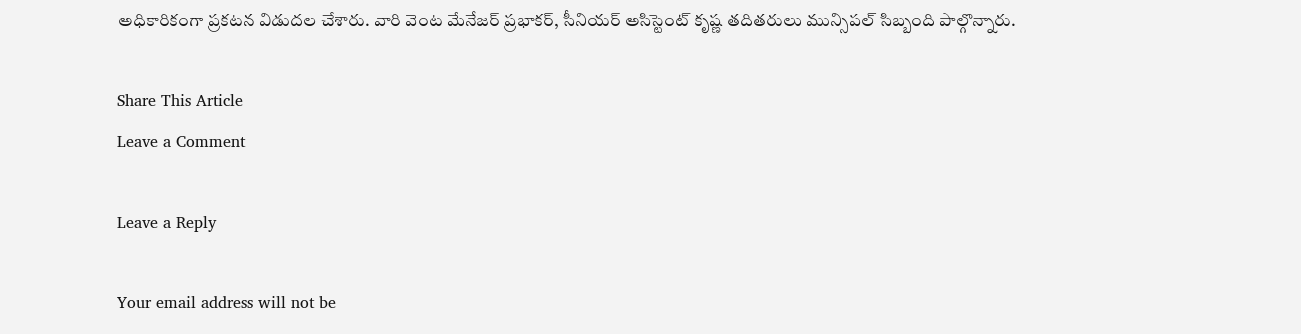అధికారికంగా ప్రకటన విడుదల చేశారు. వారి వెంట మేనేజర్ ప్రభాకర్, సీనియర్ అసిస్టెంట్ కృష్ణ తదితరులు మున్సిపల్ సిబ్బంది పాల్గొన్నారు.

Share This Article
Leave a Comment

Leave a Reply

Your email address will not be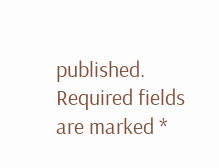published. Required fields are marked *